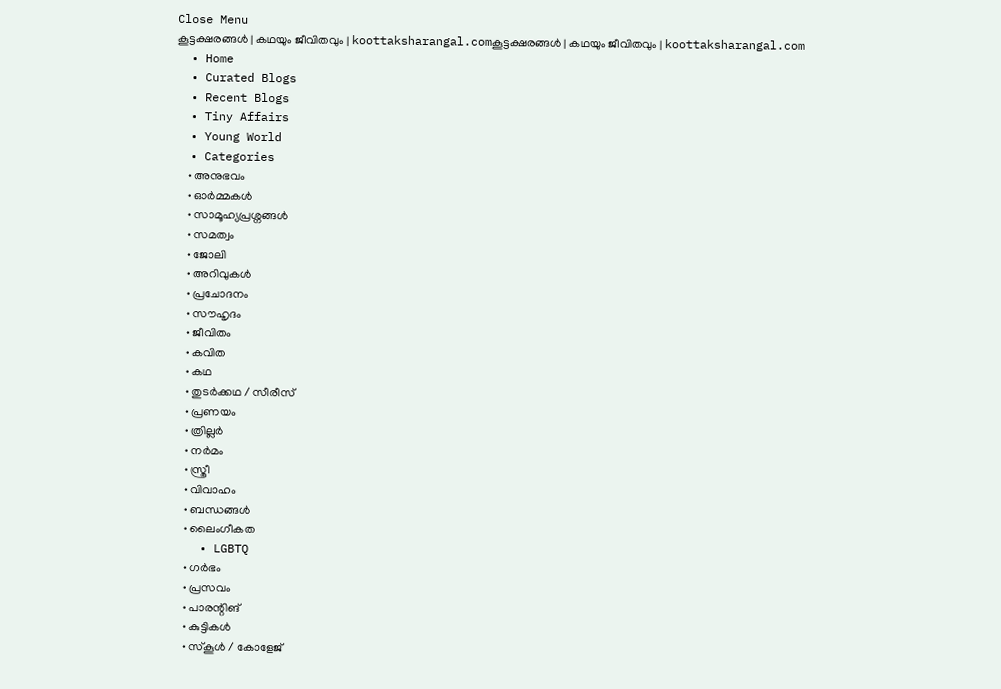Close Menu
കൂട്ടക്ഷരങ്ങൾ | കഥയും ജീവിതവും | koottaksharangal.comകൂട്ടക്ഷരങ്ങൾ | കഥയും ജീവിതവും | koottaksharangal.com
  • Home
  • Curated Blogs
  • Recent Blogs
  • Tiny Affairs
  • Young World
  • Categories
    • അനുഭവം
    • ഓർമ്മകൾ
    • സാമൂഹ്യപ്രശ്നങ്ങൾ
    • സമത്വം
    • ജോലി
    • അറിവുകൾ
    • പ്രചോദനം
    • സൗഹൃദം
    • ജീവിതം
    • കവിത
    • കഥ
    • തുടർക്കഥ / സീരീസ്
    • പ്രണയം
    • ത്രില്ലർ
    • നര്‍മം
    • സ്ത്രീ
    • വിവാഹം
    • ബന്ധങ്ങൾ
    • ലൈംഗീകത
    • LGBTQ
    • ഗർഭം
    • പ്രസവം
    • പാരന്റിങ്
    • കുട്ടികൾ
    • സ്‌കൂൾ / കോളേജ്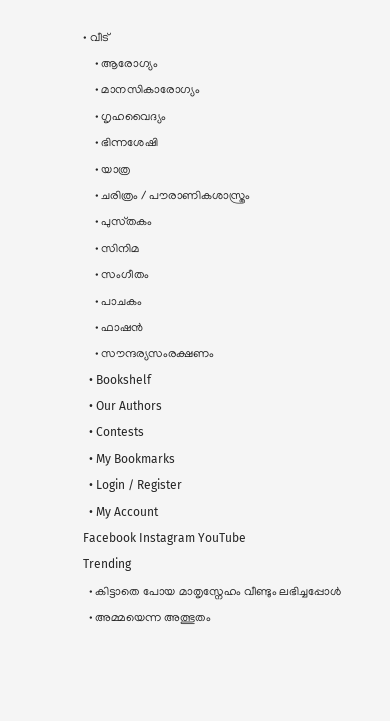• വീട്
    • ആരോഗ്യം
    • മാനസികാരോഗ്യം
    • ഗൃഹവൈദ്യം
    • ഭിന്നശേഷി
    • യാത്ര
    • ചരിത്രം / പൗരാണികശാസ്ത്രം
    • പുസ്‌തകം
    • സിനിമ
    • സംഗീതം
    • പാചകം
    • ഫാഷൻ
    • സൗന്ദര്യസംരക്ഷണം
  • Bookshelf
  • Our Authors
  • Contests
  • My Bookmarks
  • Login / Register
  • My Account
Facebook Instagram YouTube
Trending
  • കിട്ടാതെ പോയ മാതൃസ്നേഹം വീണ്ടും ലഭിച്ചപ്പോൾ
  • അമ്മയെന്ന അത്ഭുതം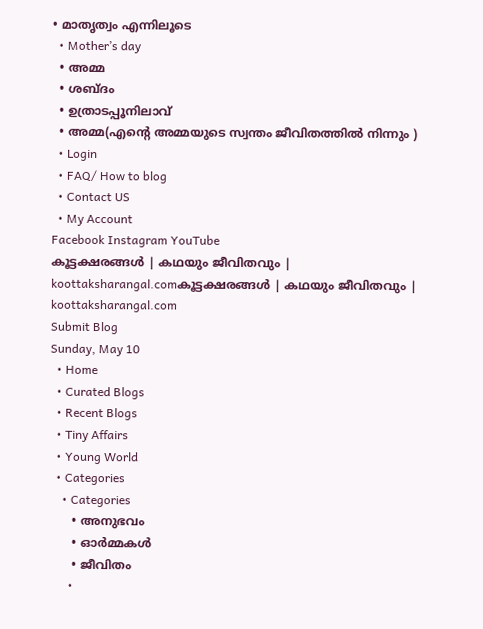• മാതൃത്വം എന്നിലൂടെ
  • Mother’s day
  • അമ്മ
  • ശബ്ദം
  • ഉത്രാടപ്പൂനിലാവ്
  • അമ്മ(എന്റെ അമ്മയുടെ സ്വന്തം ജീവിതത്തിൽ നിന്നും )
  • Login
  • FAQ/ How to blog
  • Contact US
  • My Account
Facebook Instagram YouTube
കൂട്ടക്ഷരങ്ങൾ | കഥയും ജീവിതവും | koottaksharangal.comകൂട്ടക്ഷരങ്ങൾ | കഥയും ജീവിതവും | koottaksharangal.com
Submit Blog
Sunday, May 10
  • Home
  • Curated Blogs
  • Recent Blogs
  • Tiny Affairs
  • Young World
  • Categories
    • Categories
      • അനുഭവം
      • ഓർമ്മകൾ
      • ജീവിതം
      •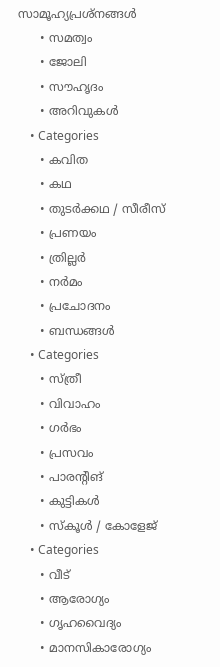സാമൂഹ്യപ്രശ്നങ്ങൾ
      • സമത്വം
      • ജോലി
      • സൗഹൃദം
      • അറിവുകൾ
    • Categories
      • കവിത
      • കഥ
      • തുടർക്കഥ / സീരീസ്
      • പ്രണയം
      • ത്രില്ലർ
      • നര്‍മം
      • പ്രചോദനം
      • ബന്ധങ്ങൾ
    • Categories
      • സ്ത്രീ
      • വിവാഹം
      • ഗർഭം
      • പ്രസവം
      • പാരന്റിങ്
      • കുട്ടികൾ
      • സ്‌കൂൾ / കോളേജ്
    • Categories
      • വീട്
      • ആരോഗ്യം
      • ഗൃഹവൈദ്യം
      • മാനസികാരോഗ്യം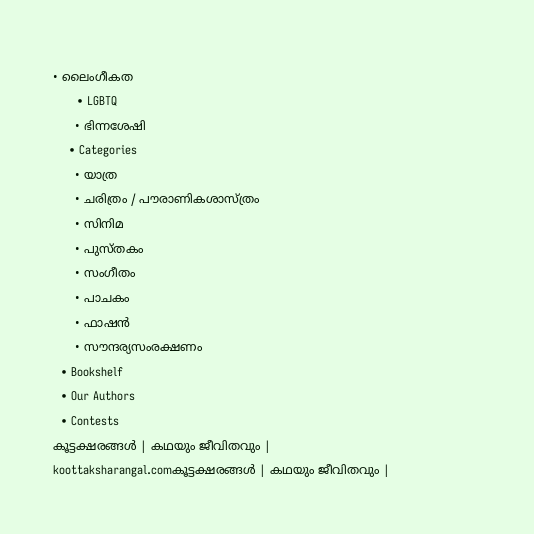• ലൈംഗീകത
      • LGBTQ
      • ഭിന്നശേഷി
    • Categories
      • യാത്ര
      • ചരിത്രം / പൗരാണികശാസ്ത്രം
      • സിനിമ
      • പുസ്‌തകം
      • സംഗീതം
      • പാചകം
      • ഫാഷൻ
      • സൗന്ദര്യസംരക്ഷണം
  • Bookshelf
  • Our Authors
  • Contests
കൂട്ടക്ഷരങ്ങൾ | കഥയും ജീവിതവും | koottaksharangal.comകൂട്ടക്ഷരങ്ങൾ | കഥയും ജീവിതവും |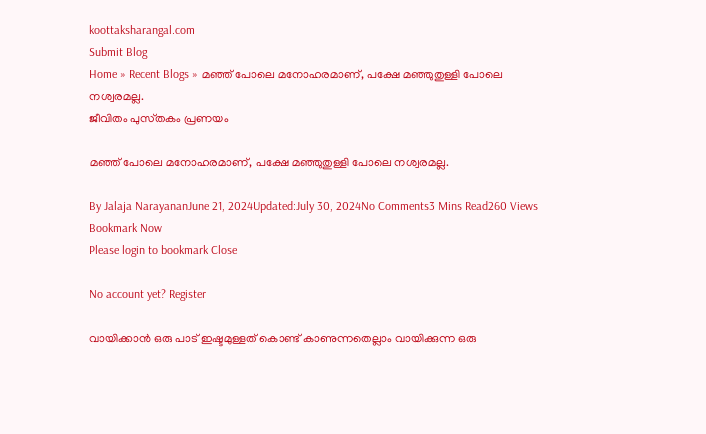koottaksharangal.com
Submit Blog
Home » Recent Blogs » മഞ്ഞ് പോലെ മനോഹരമാണ്, പക്ഷേ മഞ്ഞുതുള്ളി പോലെ നശ്വരമല്ല.
ജീവിതം പുസ്‌തകം പ്രണയം

മഞ്ഞ് പോലെ മനോഹരമാണ്, പക്ഷേ മഞ്ഞുതുള്ളി പോലെ നശ്വരമല്ല.

By Jalaja NarayananJune 21, 2024Updated:July 30, 2024No Comments3 Mins Read260 Views
Bookmark Now
Please login to bookmark Close

No account yet? Register

വായിക്കാൻ ഒരു പാട് ഇഷ്ടമുള്ളത് കൊണ്ട് കാണുന്നതെല്ലാം വായിക്കുന്ന ഒരു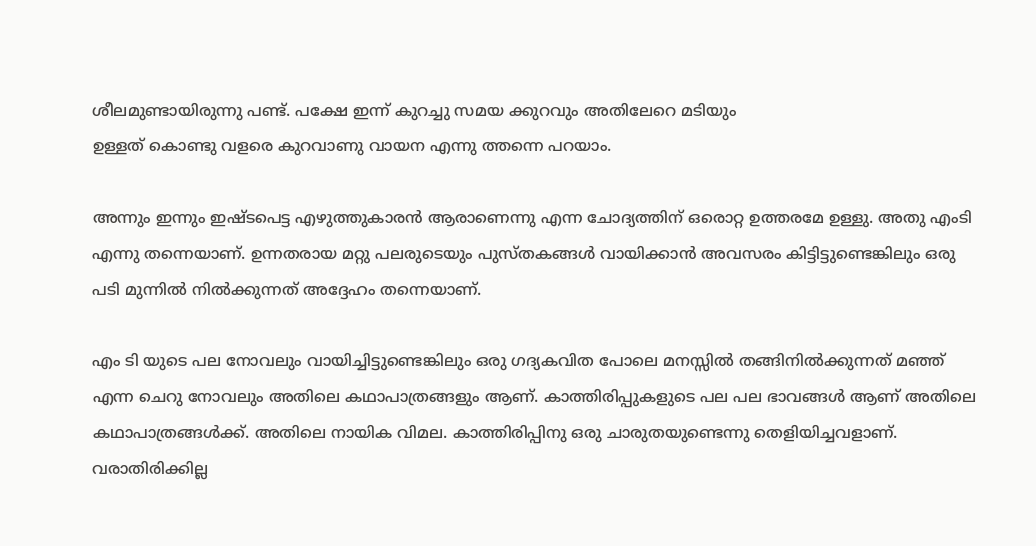ശീലമുണ്ടായിരുന്നു പണ്ട്. പക്ഷേ ഇന്ന് കുറച്ചു സമയ ക്കുറവും അതിലേറെ മടിയും
ഉള്ളത് കൊണ്ടു വളരെ കുറവാണു വായന എന്നു ത്തന്നെ പറയാം.

അന്നും ഇന്നും ഇഷ്ടപെട്ട എഴുത്തുകാരൻ ആരാണെന്നു എന്ന ചോദ്യത്തിന് ഒരൊറ്റ ഉത്തരമേ ഉള്ളു. അതു എംടി എന്നു തന്നെയാണ്. ഉന്നതരായ മറ്റു പലരുടെയും പുസ്തകങ്ങൾ വായിക്കാൻ അവസരം കിട്ടിട്ടുണ്ടെങ്കിലും ഒരു പടി മുന്നിൽ നിൽക്കുന്നത് അദ്ദേഹം തന്നെയാണ്.

എം ടി യുടെ പല നോവലും വായിച്ചിട്ടുണ്ടെങ്കിലും ഒരു ഗദ്യകവിത പോലെ മനസ്സിൽ തങ്ങിനിൽക്കുന്നത് മഞ്ഞ് എന്ന ചെറു നോവലും അതിലെ കഥാപാത്രങ്ങളും ആണ്. കാത്തിരിപ്പുകളുടെ പല പല ഭാവങ്ങൾ ആണ് അതിലെ കഥാപാത്രങ്ങൾക്ക്. അതിലെ നായിക വിമല. കാത്തിരിപ്പിനു ഒരു ചാരുതയുണ്ടെന്നു തെളിയിച്ചവളാണ്. വരാതിരിക്കില്ല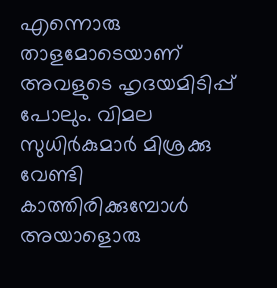എന്നൊരു താളമോടെയാണ് അവളുടെ ഹൃദയമിടിപ്പ് പോലും. വിമല സുധിർകുമാർ മിശ്രക്കു വേണ്ടി കാത്തിരിക്കുമ്പോൾ അയാളൊരു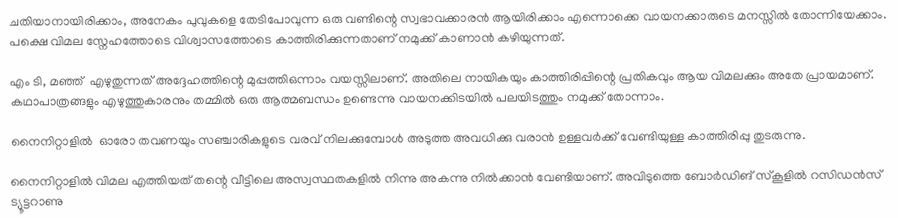ചതിയാനായിരിക്കാം, അനേകം പുവുകളെ തേടിപോവുന്ന ഒരു വണ്ടിന്റെ സ്വഭാവക്കാരൻ ആയിരിക്കാം എന്നൊക്കെ വായനക്കാരുടെ മനസ്സിൽ തോന്നിയേക്കാം. പക്ഷെ വിമല സ്നേഹത്തോടെ വിശ്വാസത്തോടെ കാത്തിരിക്കുന്നതാണ് നമുക്ക് കാണാൻ കഴിയുന്നത്.

എം ടി, മഞ്ഞ്  എഴുതുന്നത് അദ്ദേഹത്തിന്റെ മുപ്പത്തിഒന്നാം വയസ്സിലാണ്. അതിലെ നായികയും കാത്തിരിപ്പിന്റെ പ്രതികവും ആയ വിമലക്കും അതേ പ്രായമാണ്. കഥാപാത്രങ്ങളും എഴുത്തുകാരനും തമ്മിൽ ഒരു ആത്മബന്ധം ഉണ്ടെന്നു വായനക്കിടയിൽ പലയിടത്തും നമുക്ക് തോന്നാം.

നൈനിറ്റാളിൽ  ഓരോ തവണയും സഞ്ചാരികളുടെ വരവ് നിലക്കുമ്പോൾ അടുത്ത അവധിക്കു വരാൻ ഉള്ളവർക്ക് വേണ്ടിയുള്ള കാത്തിരിപ്പു തുടരുന്നു.

നൈനിറ്റാളിൽ വിമല എത്തിയത് തന്റെ വീട്ടിലെ അസ്വസ്ഥതകളിൽ നിന്നു അകന്നു നിൽക്കാൻ വേണ്ടിയാണ്. അവിടുത്തെ ബോർഡിങ്‌ സ്കൂളിൽ റസിഡൻസ് ട്യൂട്ടറാണു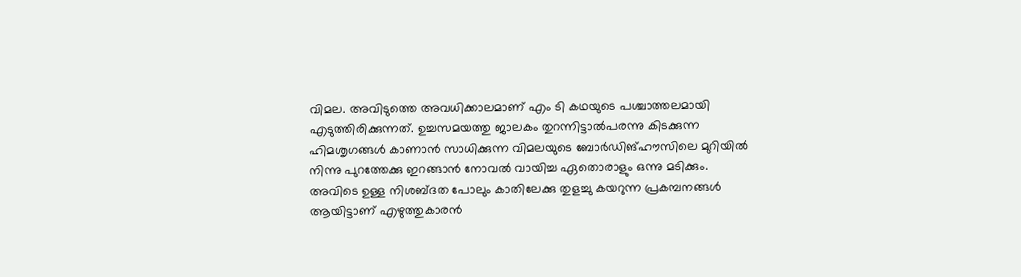വിമല. അവിടുത്തെ അവധിക്കാലമാണ് എം ടി കഥയുടെ പശ്ചാത്തലമായി
എടുത്തിരിക്കുന്നത്. ഉച്ചസമയത്തു ജാലകം തുറന്നിട്ടാൽപരന്നു കിടക്കുന്ന
ഹിമശൃഗങ്ങൾ കാണാൻ സാധിക്കുന്ന വിമലയുടെ ബോർഡിങ്‌ഹൗസിലെ മുറിയിൽ നിന്നു പുറത്തേക്കു ഇറങ്ങാൻ നോവൽ വായിച്ച ഏതൊരാളും ഒന്നു മടിക്കും. അവിടെ ഉള്ള നിശബ്ദത പോലും കാതിലേക്കു തുളച്ചു കയറുന്ന പ്രകമ്പനങ്ങൾ ആയിട്ടാണ് എഴുത്തുകാരൻ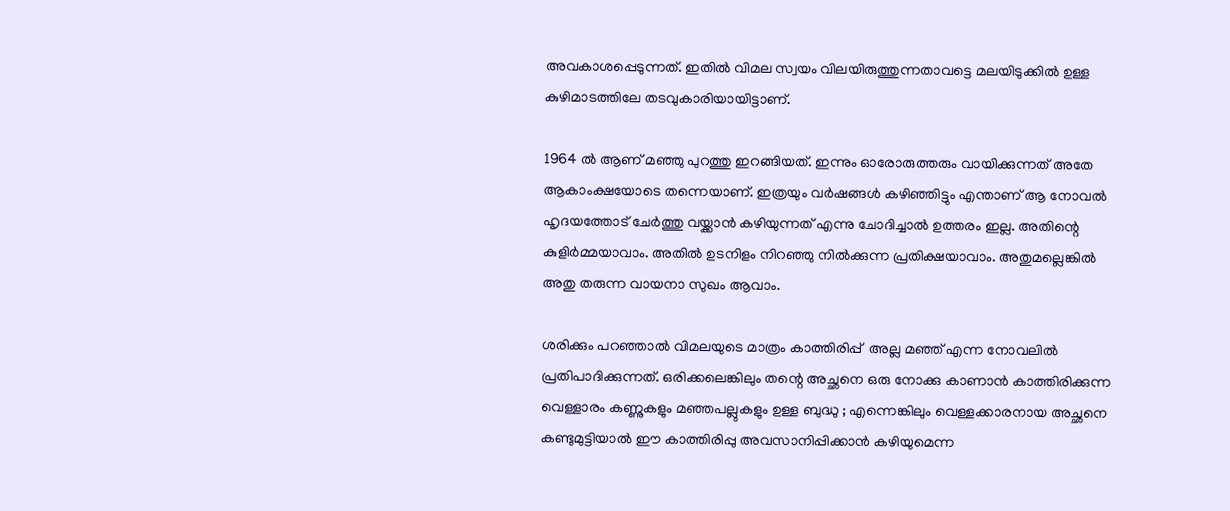അവകാശപ്പെടുന്നത്. ഇതിൽ വിമല സ്വയം വിലയിരുത്തുന്നതാവട്ടെ മലയിടുക്കിൽ ഉള്ള കുഴിമാടത്തിലേ തടവുകാരിയായിട്ടാണ്.

1964 ൽ ആണ് മഞ്ഞു പുറത്തു ഇറങ്ങിയത്. ഇന്നും ഓരോരുത്തരും വായിക്കുന്നത് അതേ ആകാംക്ഷയോടെ തന്നെയാണ്. ഇത്രയും വർഷങ്ങൾ കഴിഞ്ഞിട്ടും എന്താണ് ആ നോവൽ ഹൃദയത്തോട് ചേർത്തു വയ്ക്കാൻ കഴിയുന്നത് എന്നു ചോദിച്ചാൽ ഉത്തരം ഇല്ല. അതിന്റെ കുളിർമ്മയാവാം. അതിൽ ഉടനിളം നിറഞ്ഞു നിൽക്കുന്ന പ്രതിക്ഷയാവാം. അതുമല്ലെങ്കിൽ അതു തരുന്ന വായനാ സുഖം ആവാം.

ശരിക്കും പറഞ്ഞാൽ വിമലയുടെ മാത്രം കാത്തിരിപ്പ്  അല്ല മഞ്ഞ് എന്ന നോവലിൽ പ്രതിപാദിക്കുന്നത്. ഒരിക്കലെങ്കിലും തന്റെ അച്ഛനെ ഒരു നോക്കു കാണാൻ കാത്തിരിക്കുന്ന വെള്ളാരം കണ്ണുകളും മഞ്ഞപല്ലുകളും ഉള്ള ബുദ്ധു ; എന്നെങ്കിലും വെള്ളക്കാരനായ അച്ഛനെ കണ്ടുമുട്ടിയാൽ ഈ കാത്തിരിപ്പു അവസാനിപ്പിക്കാൻ കഴിയുമെന്ന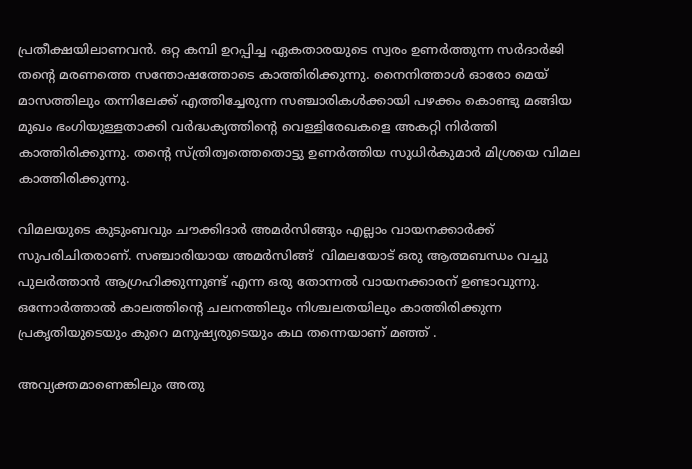പ്രതീക്ഷയിലാണവൻ. ഒറ്റ കമ്പി ഉറപ്പിച്ച ഏകതാരയുടെ സ്വരം ഉണർത്തുന്ന സർദാർജി തന്റെ മരണത്തെ സന്തോഷത്തോടെ കാത്തിരിക്കുന്നു. നൈനിത്താൾ ഓരോ മെയ്‌ മാസത്തിലും തന്നിലേക്ക് എത്തിച്ചേരുന്ന സഞ്ചാരികൾക്കായി പഴക്കം കൊണ്ടു മങ്ങിയ മുഖം ഭംഗിയുള്ളതാക്കി വർദ്ധക്യത്തിന്റെ വെള്ളിരേഖകളെ അകറ്റി നിർത്തി കാത്തിരിക്കുന്നു. തന്റെ സ്ത്രിത്വത്തെതൊട്ടു ഉണർത്തിയ സുധിർകുമാർ മിശ്രയെ വിമല കാത്തിരിക്കുന്നു.

വിമലയുടെ കുടുംബവും ചൗക്കിദാർ അമർസിങ്ങും എല്ലാം വായനക്കാർക്ക് സുപരിചിതരാണ്. സഞ്ചാരിയായ അമർസിങ്ങ്  വിമലയോട് ഒരു ആത്മബന്ധം വച്ചു പുലർത്താൻ ആഗ്രഹിക്കുന്നുണ്ട് എന്ന ഒരു തോന്നൽ വായനക്കാരന് ഉണ്ടാവുന്നു.
ഒന്നോർത്താൽ കാലത്തിന്റെ ചലനത്തിലും നിശ്ചലതയിലും കാത്തിരിക്കുന്ന പ്രകൃതിയുടെയും കുറെ മനുഷ്യരുടെയും കഥ തന്നെയാണ് മഞ്ഞ് .

അവ്യക്തമാണെങ്കിലും അതു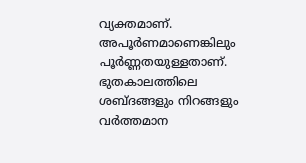വ്യക്തമാണ്. അപൂർണമാണെങ്കിലും പൂർണ്ണതയുള്ളതാണ്. ഭുതകാലത്തിലെ ശബ്ദങ്ങളും നിറങ്ങളും വർത്തമാന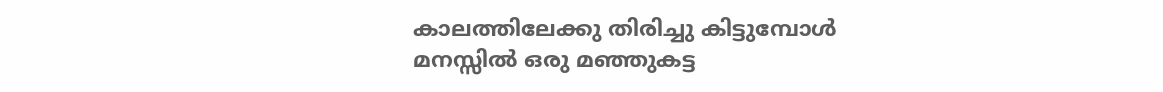കാലത്തിലേക്കു തിരിച്ചു കിട്ടുമ്പോൾ മനസ്സിൽ ഒരു മഞ്ഞുകട്ട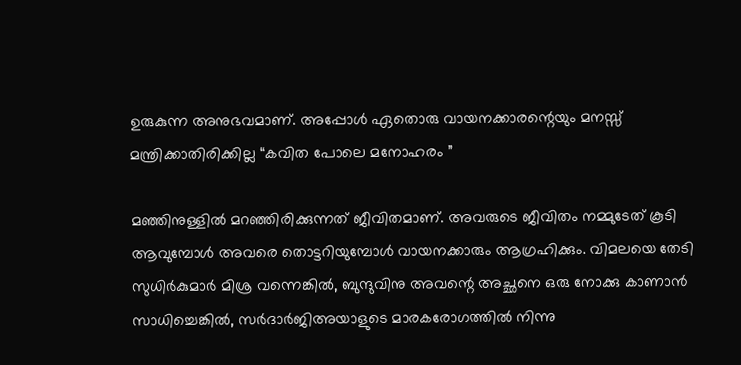ഉരുകുന്ന അനുഭവമാണ്. അപ്പോൾ ഏതൊരു വായനക്കാരന്റെയും മനസ്സ് മന്ത്രിക്കാതിരിക്കില്ല “കവിത പോലെ മനോഹരം ”

മഞ്ഞിനുള്ളിൽ മറഞ്ഞിരിക്കുന്നത് ജീവിതമാണ്. അവരുടെ ജീവിതം നമ്മുടേത് കൂടി ആവുമ്പോൾ അവരെ തൊട്ടറിയുമ്പോൾ വായനക്കാരും ആഗ്രഹിക്കും. വിമലയെ തേടി സുധിർകുമാർ മിശ്ര വന്നെങ്കിൽ, ബുന്ദുവിനു അവന്റെ അച്ഛനെ ഒരു നോക്കു കാണാൻ സാധിച്ചെങ്കിൽ, സർദാർജിഅയാളുടെ മാരകരോഗത്തിൽ നിന്നു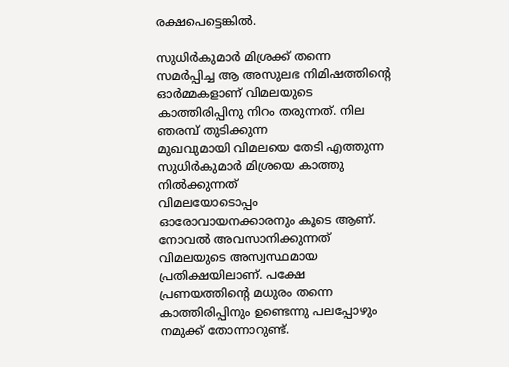രക്ഷപെട്ടെങ്കിൽ.

സുധിർകുമാർ മിശ്രക്ക് തന്നെ സമർപ്പിച്ച ആ അസുലഭ നിമിഷത്തിന്റെ ഓർമ്മകളാണ് വിമലയുടെ കാത്തിരിപ്പിനു നിറം തരുന്നത്. നില ഞരമ്പ് തുടിക്കുന്ന
മുഖവുമായി വിമലയെ തേടി എത്തുന്ന സുധിർകുമാർ മിശ്രയെ കാത്തു നിൽക്കുന്നത്
വിമലയോടൊപ്പം ഓരോവായനക്കാരനും കൂടെ ആണ്. നോവൽ അവസാനിക്കുന്നത്
വിമലയുടെ അസ്വസ്ഥമായ പ്രതിക്ഷയിലാണ്. പക്ഷേ പ്രണയത്തിന്റെ മധുരം തന്നെ
കാത്തിരിപ്പിനും ഉണ്ടെന്നു പലപ്പോഴും നമുക്ക് തോന്നാറുണ്ട്.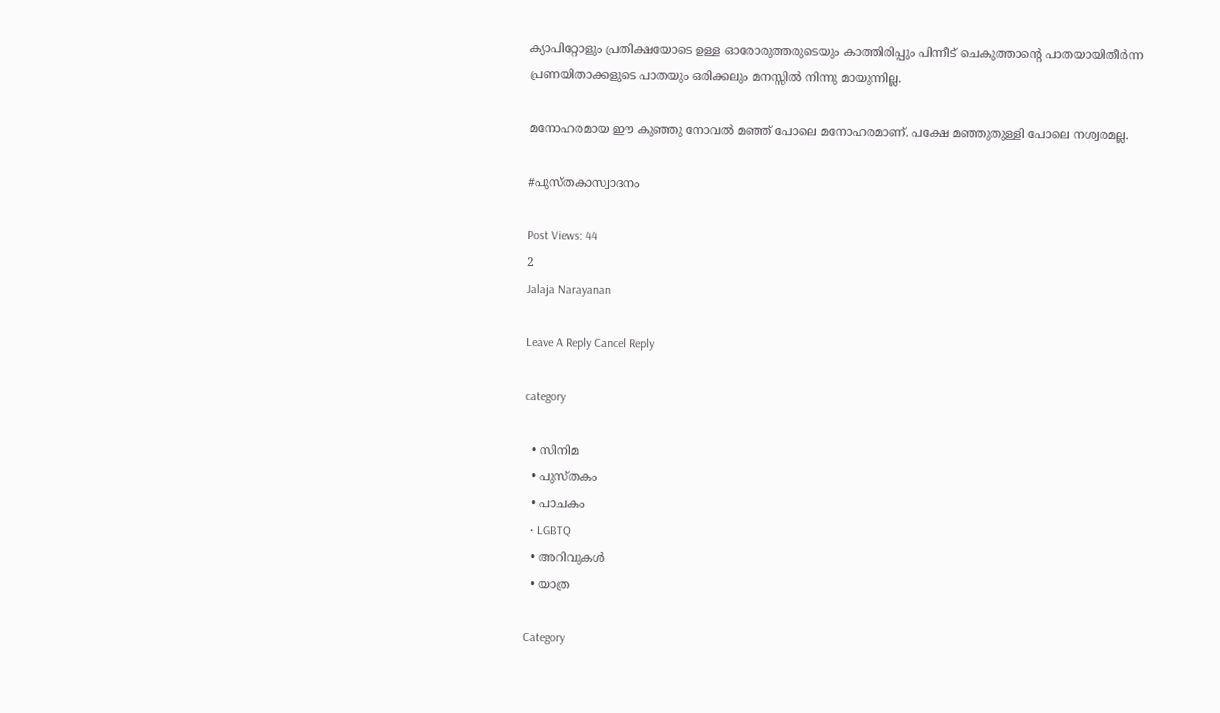ക്യാപിറ്റോളും പ്രതിക്ഷയോടെ ഉള്ള ഓരോരുത്തരുടെയും കാത്തിരിപ്പും പിന്നീട് ചെകുത്താന്റെ പാതയായിതീർന്ന പ്രണയിതാക്കളുടെ പാതയും ഒരിക്കലും മനസ്സിൽ നിന്നു മായുന്നില്ല.

മനോഹരമായ ഈ കുഞ്ഞു നോവൽ മഞ്ഞ് പോലെ മനോഹരമാണ്. പക്ഷേ മഞ്ഞുതുള്ളി പോലെ നശ്വരമല്ല.

#പുസ്തകാസ്വാദനം

Post Views: 44
2
Jalaja Narayanan

Leave A Reply Cancel Reply

category

  • സിനിമ
  • പുസ്‌തകം
  • പാചകം
  • LGBTQ
  • അറിവുകൾ
  • യാത്ര

Category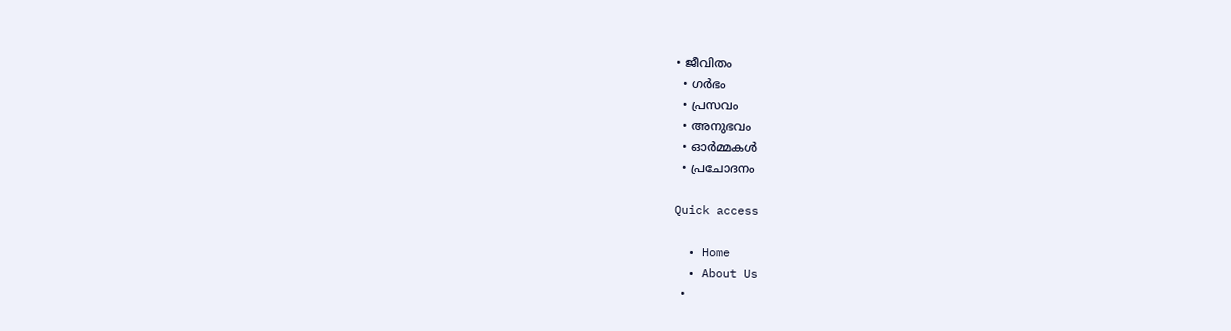• ജീവിതം
  • ഗർഭം
  • പ്രസവം
  • അനുഭവം
  • ഓർമ്മകൾ
  • പ്രചോദനം

Quick access

  • Home
  • About Us
  •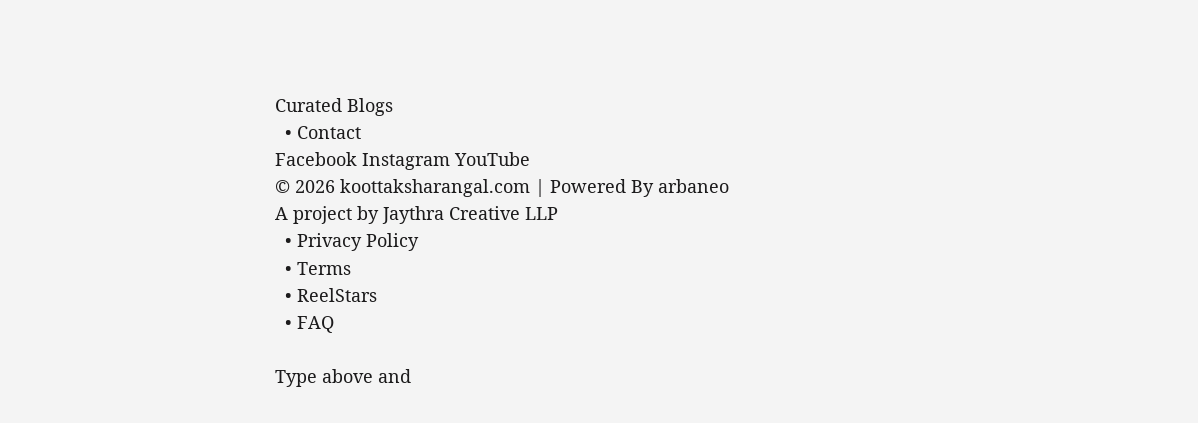Curated Blogs
  • Contact
Facebook Instagram YouTube
© 2026 koottaksharangal.com | Powered By arbaneo
A project by Jaythra Creative LLP
  • Privacy Policy
  • Terms
  • ReelStars
  • FAQ

Type above and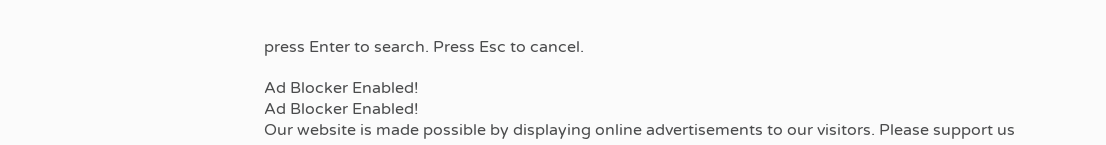press Enter to search. Press Esc to cancel.

Ad Blocker Enabled!
Ad Blocker Enabled!
Our website is made possible by displaying online advertisements to our visitors. Please support us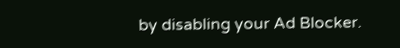by disabling your Ad Blocker.